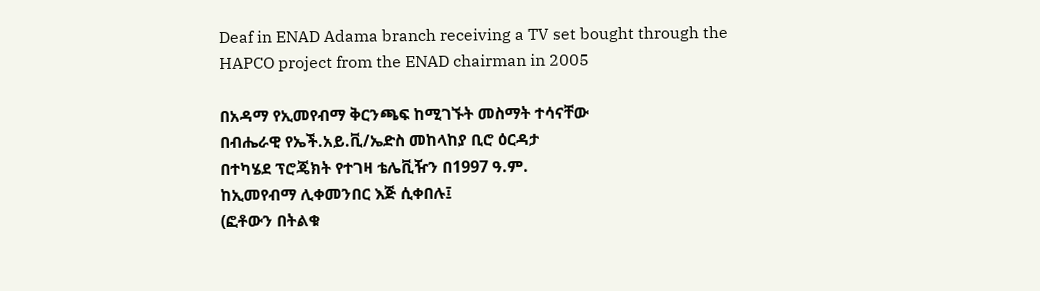Deaf in ENAD Adama branch receiving a TV set bought through the HAPCO project from the ENAD chairman in 2005

በአዳማ የኢመየብማ ቅርንጫፍ ከሚገኙት መስማት ተሳናቸው
በብሔራዊ የኤች.አይ.ቪ/ኤድስ መከላከያ ቢሮ ዕርዳታ
በተካሄደ ፕሮጄክት የተገዛ ቴሌቪዥን በ1997 ዓ.ም.
ከኢመየብማ ሊቀመንበር እጅ ሲቀበሉ፤
(ፎቶውን በትልቁ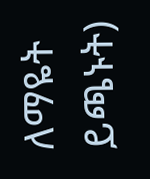ለማዬት ይጫኑት)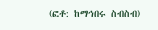(ፎቶ: ከማኅበሩ ስብስብ)